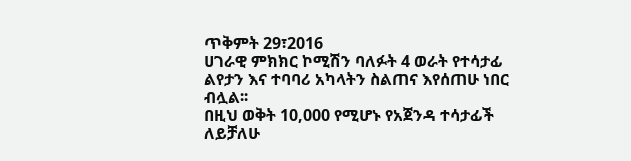ጥቅምት 29፣2016
ሀገራዊ ምክክር ኮሚሽን ባለፉት 4 ወራት የተሳታፊ ልየታን እና ተባባሪ አካላትን ስልጠና እየሰጠሁ ነበር ብሏል፡፡
በዚህ ወቅት 10,000 የሚሆኑ የአጀንዳ ተሳታፊች ለይቻለሁ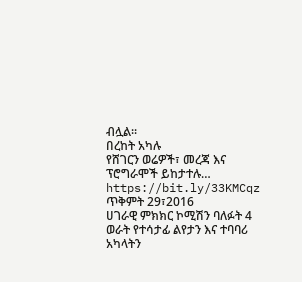ብሏል፡፡
በረከት አካሉ
የሸገርን ወሬዎች፣ መረጃ እና ፕሮግራሞች ይከታተሉ… https://bit.ly/33KMCqz
ጥቅምት 29፣2016
ሀገራዊ ምክክር ኮሚሽን ባለፉት 4 ወራት የተሳታፊ ልየታን እና ተባባሪ አካላትን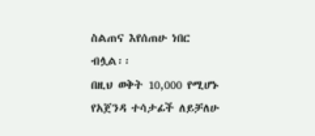ስልጠና እየሰጠሁ ነበር ብሏል፡፡
በዚህ ወቅት 10,000 የሚሆኑ የአጀንዳ ተሳታፊች ለይቻለሁ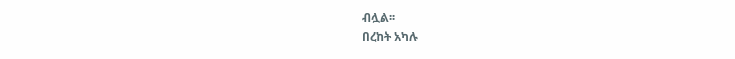ብሏል፡፡
በረከት አካሉ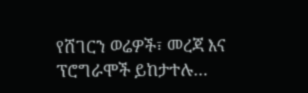የሸገርን ወሬዎች፣ መረጃ እና ፕሮግራሞች ይከታተሉ…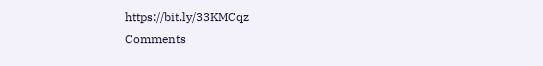https://bit.ly/33KMCqz
Comments